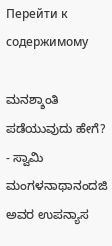Перейти к содержимому

ಮನಶ್ಶಾಂತಿ ಪಡೆಯುವುದು ಹೇಗೆ? - ಸ್ವಾಮಿ ಮಂಗಳನಾಥಾನಂದಜಿ ಅವರ ಉಪನ್ಯಾಸ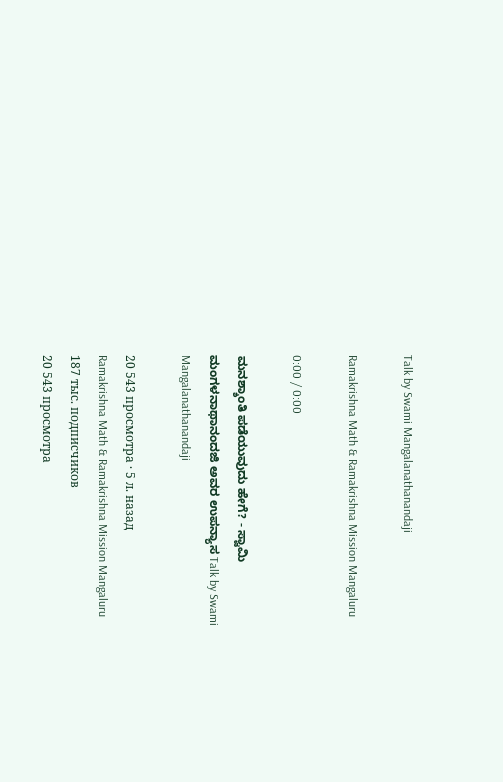Talk by Swami Mangalanathanandaji

Ramakrishna Math & Ramakrishna Mission Mangaluru

0:00 / 0:00

ಮನಶ್ಶಾಂತಿ ಪಡೆಯುವುದು ಹೇಗೆ? - ಸ್ವಾಮಿ ಮಂಗಳನಾಥಾನಂದಜಿ ಅವರ ಉಪನ್ಯಾಸ Talk by Swami Mangalanathanandaji

20 543 просмотра · 5 л. назад
Ramakrishna Math & Ramakrishna Mission Mangaluru
187 тыс. подписчиков
20 543 просмотра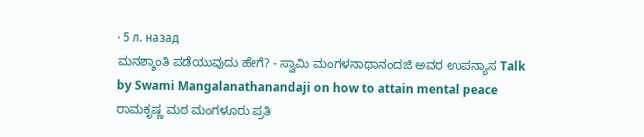· 5 л. назад
ಮನಶ್ಶಾಂತಿ ಪಡೆಯುವುದು ಹೇಗೆ? - ಸ್ವಾಮಿ ಮಂಗಳನಾಥಾನಂದಜಿ ಅವರ ಉಪನ್ಯಾಸ Talk by Swami Mangalanathanandaji on how to attain mental peace ರಾಮಕೃಷ್ಣ ಮಠ ಮಂಗಳೂರು ಪ್ರತಿ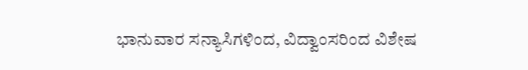ಭಾನುವಾರ ಸನ್ಯಾಸಿಗಳಿಂದ, ವಿದ್ವಾಂಸರಿಂದ ವಿಶೇಷ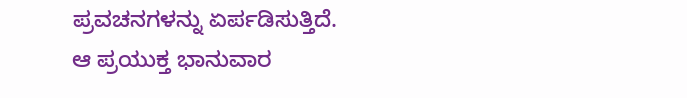ಪ್ರವಚನಗಳನ್ನು ಏರ್ಪಡಿಸುತ್ತಿದೆ. ಆ ಪ್ರಯುಕ್ತ ಭಾನುವಾರ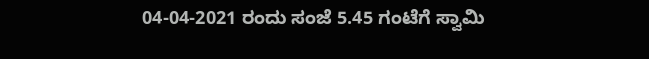04-04-2021 ರಂದು ಸಂಜೆ 5.45 ಗಂಟೆಗೆ ಸ್ವಾಮಿ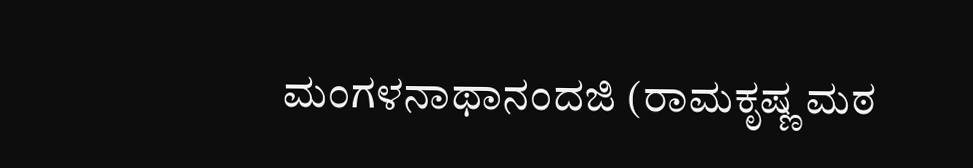ಮಂಗಳನಾಥಾನಂದಜಿ (ರಾಮಕೃಷ್ಣ ಮಠ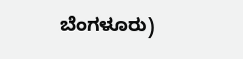ಬೆಂಗಳೂರು)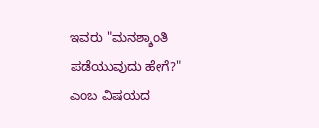ಇವರು "ಮನಶ್ಶಾಂತಿ ಪಡೆಯುವುದು ಹೇಗೆ?" ಎಂಬ ವಿಷಯದ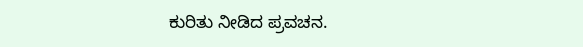ಕುರಿತು ನೀಡಿದ ಪ್ರವಚನ.